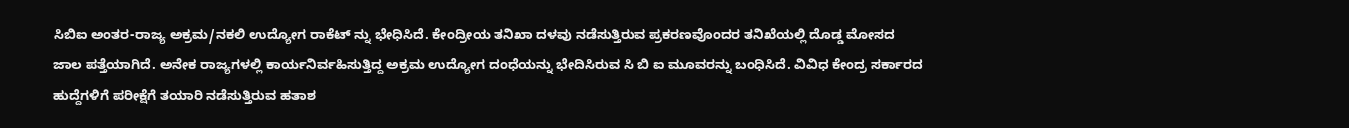ಸಿಬಿಐ ಅಂತರ-ರಾಜ್ಯ ಅಕ್ರಮ/ನಕಲಿ ಉದ್ಯೋಗ ರಾಕೆಟ್ ನ್ನು ಭೇಧಿಸಿದೆ. ಕೇಂದ್ರೀಯ ತನಿಖಾ ದಳವು ನಡೆಸುತ್ತಿರುವ ಪ್ರಕರಣವೊಂದರ ತನಿಖೆಯಲ್ಲಿ ದೊಡ್ಡ ಮೋಸದ ಜಾಲ ಪತ್ತೆಯಾಗಿದೆ. ಅನೇಕ ರಾಜ್ಯಗಳಲ್ಲಿ ಕಾರ್ಯನಿರ್ವಹಿಸುತ್ತಿದ್ದ ಅಕ್ರಮ ಉದ್ಯೋಗ ದಂಧೆಯನ್ನು ಭೇದಿಸಿರುವ ಸಿ ಬಿ ಐ ಮೂವರನ್ನು ಬಂಧಿಸಿದೆ. ವಿವಿಧ ಕೇಂದ್ರ ಸರ್ಕಾರದ ಹುದ್ದೆಗಳಿಗೆ ಪರೀಕ್ಷೆಗೆ ತಯಾರಿ ನಡೆಸುತ್ತಿರುವ ಹತಾಶ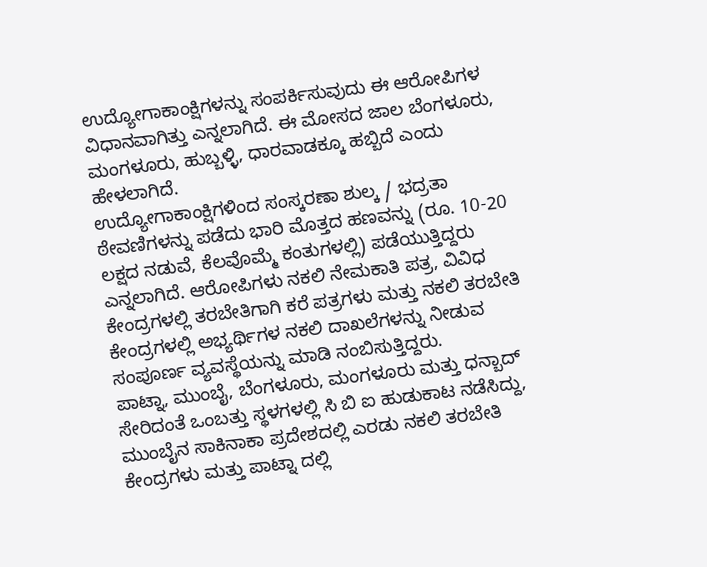ಉದ್ಯೋಗಾಕಾಂಕ್ಷಿಗಳನ್ನು ಸಂಪರ್ಕಿಸುವುದು ಈ ಆರೋಪಿಗಳ ವಿಧಾನವಾಗಿತ್ತು ಎನ್ನಲಾಗಿದೆ. ಈ ಮೋಸದ ಜಾಲ ಬೆಂಗಳೂರು, ಮಂಗಳೂರು, ಹುಬ್ಬಳ್ಳಿ, ಧಾರವಾಡಕ್ಕೂ ಹಬ್ಬಿದೆ ಎಂದು ಹೇಳಲಾಗಿದೆ.
ಉದ್ಯೋಗಾಕಾಂಕ್ಷಿಗಳಿಂದ ಸಂಸ್ಕರಣಾ ಶುಲ್ಕ / ಭದ್ರತಾ ಠೇವಣಿಗಳನ್ನು ಪಡೆದು ಭಾರಿ ಮೊತ್ತದ ಹಣವನ್ನು (ರೂ. 10-20 ಲಕ್ಷದ ನಡುವೆ, ಕೆಲವೊಮ್ಮೆ ಕಂತುಗಳಲ್ಲಿ) ಪಡೆಯುತ್ತಿದ್ದರು ಎನ್ನಲಾಗಿದೆ. ಆರೋಪಿಗಳು ನಕಲಿ ನೇಮಕಾತಿ ಪತ್ರ, ವಿವಿಧ ಕೇಂದ್ರಗಳಲ್ಲಿ ತರಬೇತಿಗಾಗಿ ಕರೆ ಪತ್ರಗಳು ಮತ್ತು ನಕಲಿ ತರಬೇತಿ ಕೇಂದ್ರಗಳಲ್ಲಿ ಅಭ್ಯರ್ಥಿಗಳ ನಕಲಿ ದಾಖಲೆಗಳನ್ನು ನೀಡುವ ಸಂಪೂರ್ಣ ವ್ಯವಸ್ಥೆಯನ್ನು ಮಾಡಿ ನಂಬಿಸುತ್ತಿದ್ದರು.
ಪಾಟ್ನಾ, ಮುಂಬೈ, ಬೆಂಗಳೂರು, ಮಂಗಳೂರು ಮತ್ತು ಧನ್ಬಾದ್ ಸೇರಿದಂತೆ ಒಂಬತ್ತು ಸ್ಥಳಗಳಲ್ಲಿ ಸಿ ಬಿ ಐ ಹುಡುಕಾಟ ನಡೆಸಿದ್ದು, ಮುಂಬೈನ ಸಾಕಿನಾಕಾ ಪ್ರದೇಶದಲ್ಲಿ ಎರಡು ನಕಲಿ ತರಬೇತಿ ಕೇಂದ್ರಗಳು ಮತ್ತು ಪಾಟ್ನಾ ದಲ್ಲಿ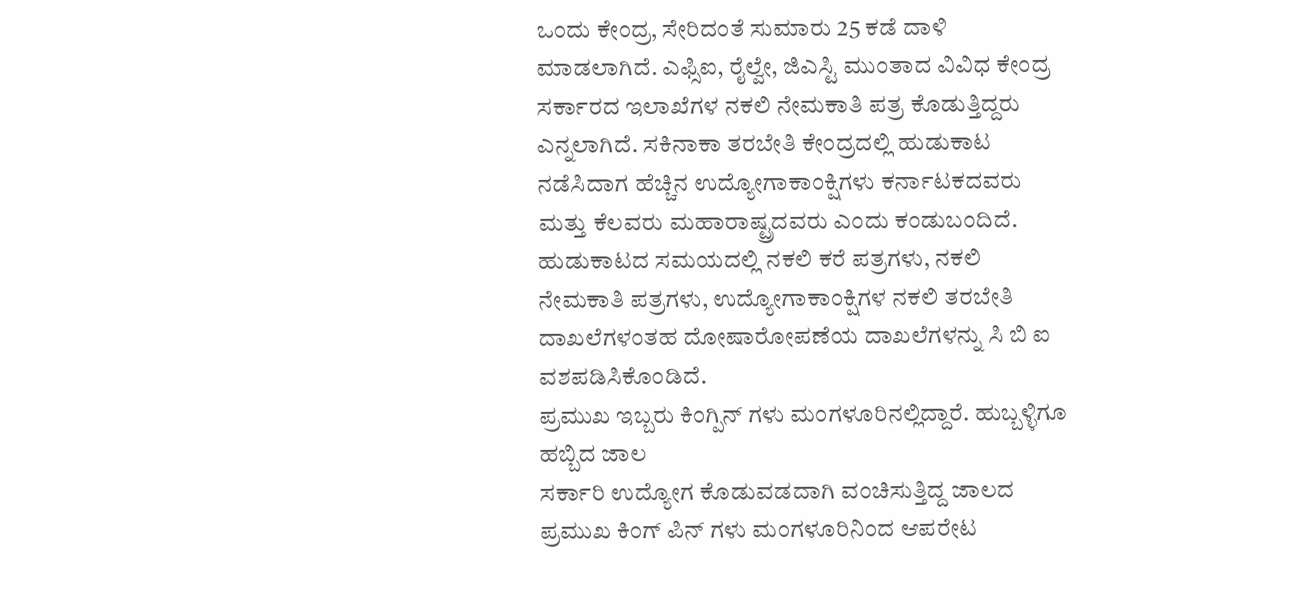ಒಂದು ಕೇಂದ್ರ, ಸೇರಿದಂತೆ ಸುಮಾರು 25 ಕಡೆ ದಾಳಿ ಮಾಡಲಾಗಿದೆ. ಎಫ್ಸಿಐ, ರೈಲ್ವೇ, ಜಿಎಸ್ಟಿ ಮುಂತಾದ ವಿವಿಧ ಕೇಂದ್ರ ಸರ್ಕಾರದ ಇಲಾಖೆಗಳ ನಕಲಿ ನೇಮಕಾತಿ ಪತ್ರ ಕೊಡುತ್ತಿದ್ದರು ಎನ್ನಲಾಗಿದೆ. ಸಕಿನಾಕಾ ತರಬೇತಿ ಕೇಂದ್ರದಲ್ಲಿ ಹುಡುಕಾಟ ನಡೆಸಿದಾಗ ಹೆಚ್ಚಿನ ಉದ್ಯೋಗಾಕಾಂಕ್ಷಿಗಳು ಕರ್ನಾಟಕದವರು ಮತ್ತು ಕೆಲವರು ಮಹಾರಾಷ್ಟ್ರದವರು ಎಂದು ಕಂಡುಬಂದಿದೆ. ಹುಡುಕಾಟದ ಸಮಯದಲ್ಲಿ ನಕಲಿ ಕರೆ ಪತ್ರಗಳು, ನಕಲಿ ನೇಮಕಾತಿ ಪತ್ರಗಳು, ಉದ್ಯೋಗಾಕಾಂಕ್ಷಿಗಳ ನಕಲಿ ತರಬೇತಿ ದಾಖಲೆಗಳಂತಹ ದೋಷಾರೋಪಣೆಯ ದಾಖಲೆಗಳನ್ನು ಸಿ ಬಿ ಐ ವಶಪಡಿಸಿಕೊಂಡಿದೆ.
ಪ್ರಮುಖ ಇಬ್ಬರು ಕಿಂಗ್ಪಿನ್ ಗಳು ಮಂಗಳೂರಿನಲ್ಲಿದ್ದಾರೆ. ಹುಬ್ಬಳ್ಳಿಗೂ ಹಬ್ಬಿದ ಜಾಲ
ಸರ್ಕಾರಿ ಉದ್ಯೋಗ ಕೊಡುವಡದಾಗಿ ವಂಚಿಸುತ್ತಿದ್ದ ಜಾಲದ ಪ್ರಮುಖ ಕಿಂಗ್ ಪಿನ್ ಗಳು ಮಂಗಳೂರಿನಿಂದ ಆಪರೇಟ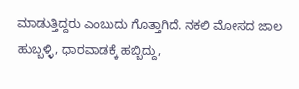ಮಾಡುತ್ತಿದ್ದರು ಎಂಬುದು ಗೊತ್ತಾಗಿದೆ. ನಕಲಿ ಮೋಸದ ಜಾಲ ಹುಬ್ಬಳ್ಳಿ, ಧಾರವಾಡಕ್ಕೆ ಹಬ್ಬಿದ್ದು,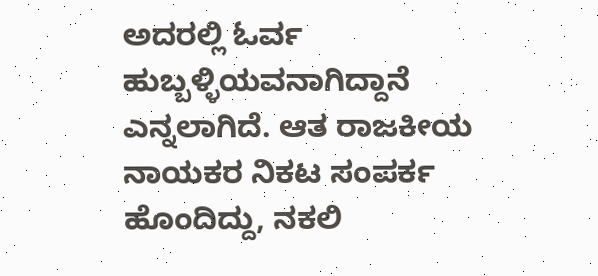ಅದರಲ್ಲಿ ಓರ್ವ ಹುಬ್ಬಳ್ಳಿಯವನಾಗಿದ್ದಾನೆ ಎನ್ನಲಾಗಿದೆ. ಆತ ರಾಜಕೀಯ ನಾಯಕರ ನಿಕಟ ಸಂಪರ್ಕ ಹೊಂದಿದ್ದು, ನಕಲಿ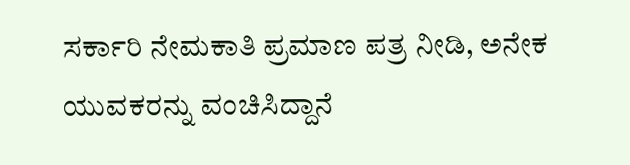ಸರ್ಕಾರಿ ನೇಮಕಾತಿ ಪ್ರಮಾಣ ಪತ್ರ ನೀಡಿ, ಅನೇಕ ಯುವಕರನ್ನು ವಂಚಿಸಿದ್ದಾನೆ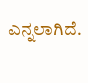ಎನ್ನಲಾಗಿದೆ.